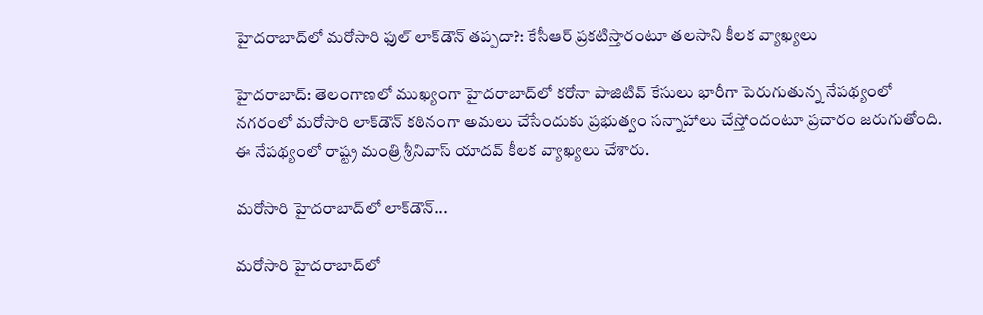హైదరాబాద్‌లో మరోసారి ఫుల్ లాక్‌డౌన్ తప్పదా?: కేసీఆర్ ప్రకటిస్తారంటూ తలసాని కీలక వ్యాఖ్యలు

హైదరాబాద్: తెలంగాణలో ముఖ్యంగా హైదరాబాద్‌లో కరోనా పాజిటివ్ కేసులు భారీగా పెరుగుతున్న నేపథ్యంలో నగరంలో మరోసారి లాక్‌డౌన్ కఠినంగా అమలు చేసేందుకు ప్రభుత్వం సన్నాహాలు చేస్తోందంటూ ప్రచారం జరుగుతోంది. ఈ నేపథ్యంలో రాష్ట్ర మంత్రి శ్రీనివాస్ యాదవ్ కీలక వ్యాఖ్యలు చేశారు.

మరోసారి హైదరాబాద్‌లో లాక్‌డౌన్...

మరోసారి హైదరాబాద్‌లో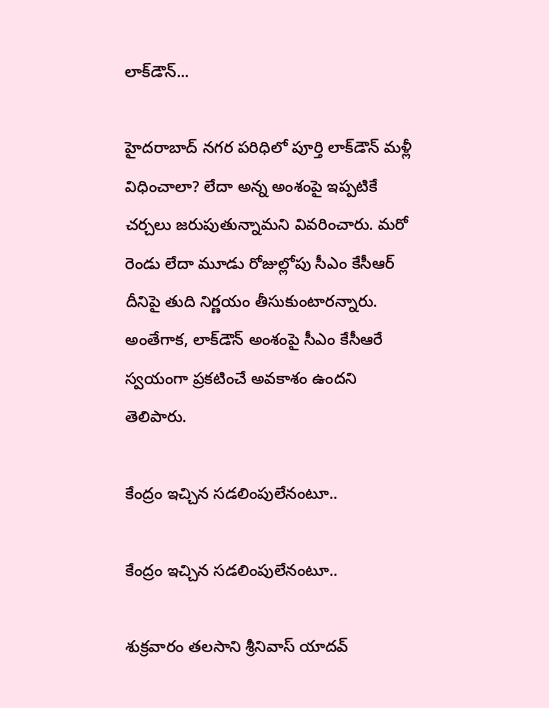లాక్‌డౌన్...

హైదరాబాద్ నగర పరిధిలో పూర్తి లాక్‍డౌన్ మళ్లీ విధించాలా? లేదా అన్న అంశంపై ఇప్పటికే చర్చలు జరుపుతున్నామని వివరించారు. మరో రెండు లేదా మూడు రోజుల్లోపు సీఎం కేసీఆర్ దీనిపై తుది నిర్ణయం తీసుకుంటారన్నారు. అంతేగాక, లాక్‌డౌన్ అంశంపై సీఎం కేసీఆరే స్వయంగా ప్రకటించే అవకాశం ఉందని తెలిపారు.

కేంద్రం ఇచ్చిన సడలింపులేనంటూ..

కేంద్రం ఇచ్చిన సడలింపులేనంటూ..

శుక్రవారం తలసాని శ్రీనివాస్ యాదవ్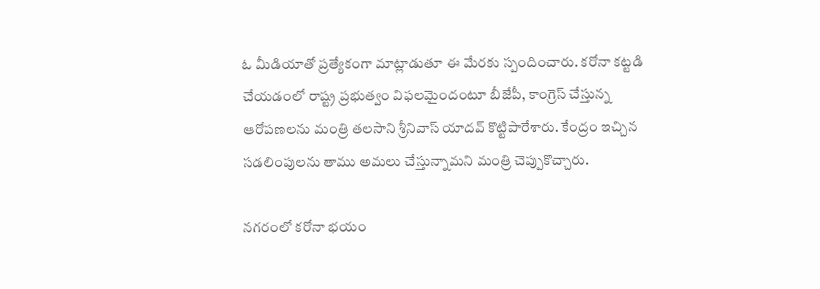ఓ మీడియాతో ప్రత్యేకంగా మాట్లాడుతూ ఈ మేరకు స్పందించారు. కరోనా కట్టడి చేయడంలో రాష్ట్ర ప్రభుత్వం విఫలమైందంటూ బీజేపీ, కాంగ్రెస్ చేస్తున్న ఆరోపణలను మంత్రి తలసాని శ్రీనివాస్ యాదవ్ కొట్టిపారేశారు. కేంద్రం ఇచ్చిన సడలింపులను తాము అమలు చేస్తున్నామని మంత్రి చెప్పుకొచ్చారు.

నగరంలో కరోనా భయం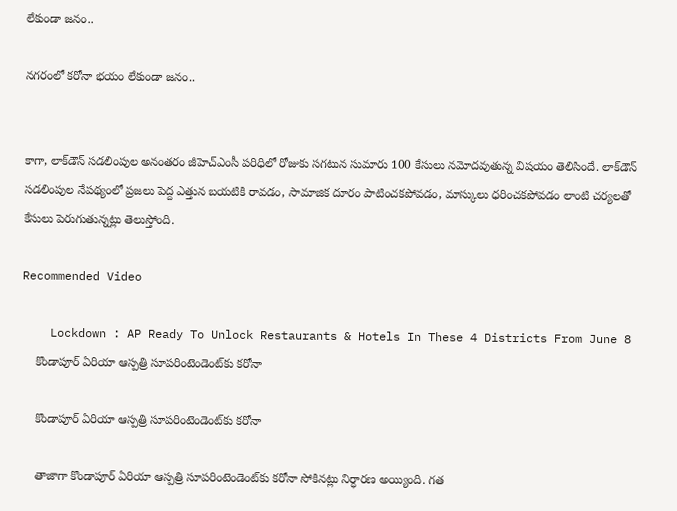లేకుండా జనం..

నగరంలో కరోనా భయం లేకుండా జనం..


కాగా, లాక్‌డౌన్ సడలింపుల అనంతరం జీహెచ్ఎంసీ పరిధిలో రోజుకు సగటున సుమారు 100 కేసులు నమోదవుతున్న విషయం తెలిసిందే. లాక్‌డౌన్ సడలింపుల నేపథ్యంలో ప్రజలు పెద్ద ఎత్తున బయటికి రావడం, సామాజిక దూరం పాటించకపోవడం, మాస్కులు ధరించకపోవడం లాంటి చర్యలతో కేసులు పెరుగుతున్నట్లు తెలుస్తోంది.

Recommended Video

    Lockdown : AP Ready To Unlock Restaurants & Hotels In These 4 Districts From June 8
    కొండాపూర్ ఏరియా ఆస్పత్రి సూపరింటెండెంట్‌కు కరోనా

    కొండాపూర్ ఏరియా ఆస్పత్రి సూపరింటెండెంట్‌కు కరోనా

    తాజాగా కొండాపూర్ ఏరియా ఆస్పత్రి సూపరింటెండెంట్‌కు కరోనా సోకినట్లు నిర్ధారణ అయ్యింది. గత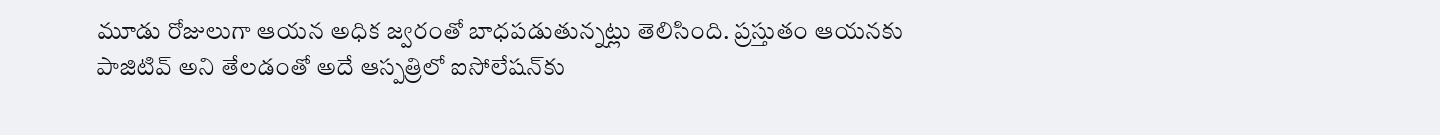మూడు రోజులుగా ఆయన అధిక జ్వరంతో బాధపడుతున్నట్లు తెలిసింది. ప్రస్తుతం ఆయనకు పాజిటివ్ అని తేలడంతో అదే ఆస్పత్రిలో ఐసోలేషన్‌కు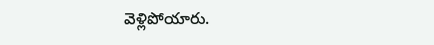వెళ్లిపోయారు.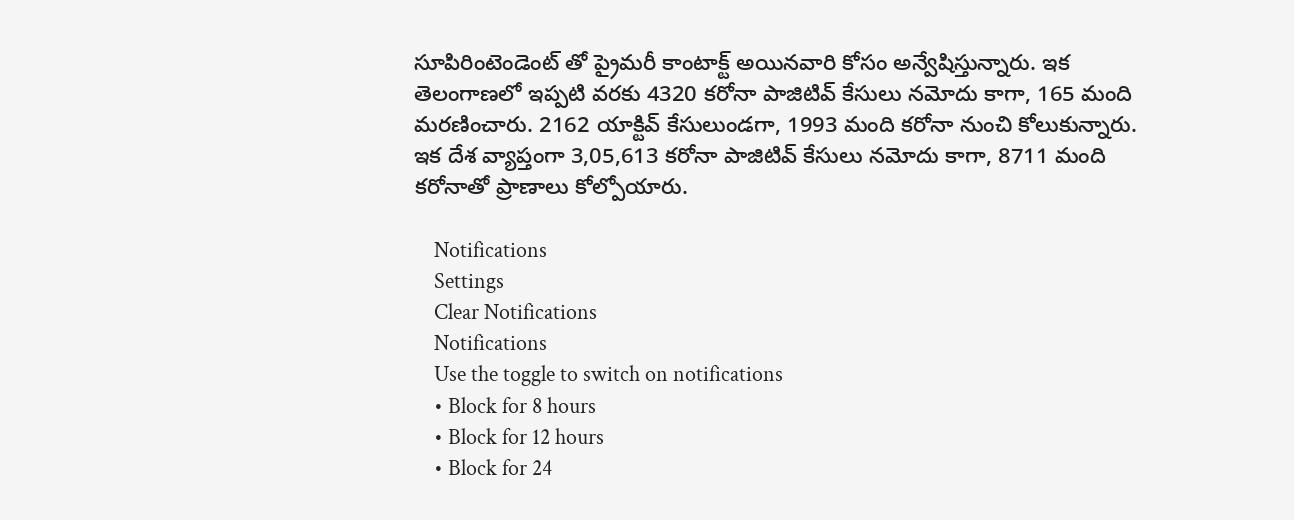సూపిరింటెండెంట్ తో ప్రైమరీ కాంటాక్ట్ అయినవారి కోసం అన్వేషిస్తున్నారు. ఇక తెలంగాణలో ఇప్పటి వరకు 4320 కరోనా పాజిటివ్ కేసులు నమోదు కాగా, 165 మంది మరణించారు. 2162 యాక్టివ్ కేసులుండగా, 1993 మంది కరోనా నుంచి కోలుకున్నారు. ఇక దేశ వ్యాప్తంగా 3,05,613 కరోనా పాజిటివ్ కేసులు నమోదు కాగా, 8711 మంది కరోనాతో ప్రాణాలు కోల్పోయారు.

    Notifications
    Settings
    Clear Notifications
    Notifications
    Use the toggle to switch on notifications
    • Block for 8 hours
    • Block for 12 hours
    • Block for 24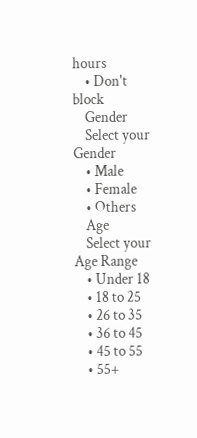hours
    • Don't block
    Gender
    Select your Gender
    • Male
    • Female
    • Others
    Age
    Select your Age Range
    • Under 18
    • 18 to 25
    • 26 to 35
    • 36 to 45
    • 45 to 55
    • 55+